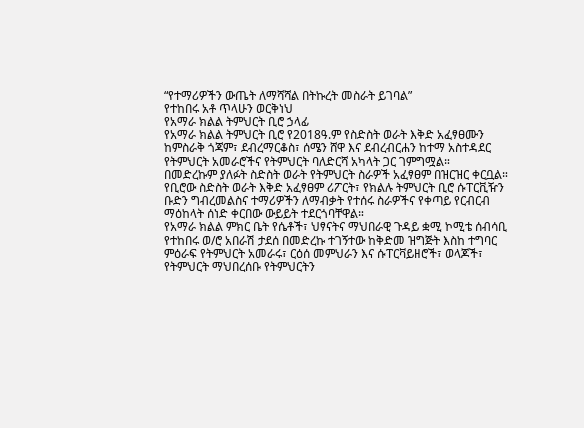“የተማሪዎችን ውጤት ለማሻሻል በትኩረት መስራት ይገባል”
የተከበሩ አቶ ጥላሁን ወርቅነህ
የአማራ ክልል ትምህርት ቢሮ ኃላፊ
የአማራ ክልል ትምህርት ቢሮ የ2018ዓ.ም የስድስት ወራት እቅድ አፈፃፀሙን ከምስራቅ ጎጃም፣ ደብረማርቆስ፣ ሰሜን ሸዋ እና ደብረብርሐን ከተማ አስተዳደር የትምህርት አመራሮችና የትምህርት ባለድርሻ አካላት ጋር ገምግሟል።
በመድረኩም ያለፉት ስድስት ወራት የትምህርት ስራዎች አፈፃፀም በዝርዝር ቀርቧል። የቢሮው ስድስት ወራት እቅድ አፈፃፀም ሪፖርት፣ የክልሉ ትምህርት ቢሮ ሱፐርቪዥን ቡድን ግብረመልስና ተማሪዎችን ለማብቃት የተሰሩ ስራዎችና የቀጣይ የርብርብ ማዕከላት ሰነድ ቀርበው ውይይት ተደርጎባቸዋል።
የአማራ ክልል ምክር ቤት የሴቶች፣ ህፃናትና ማህበራዊ ጉዳይ ቋሚ ኮሚቴ ሰብሳቢ የተከበሩ ወ/ሮ አበራሽ ታደሰ በመድረኩ ተገኝተው ከቅድመ ዝግጅት እስከ ተግባር ምዕራፍ የትምህርት አመራሩ፣ ርዕሰ መምህራን እና ሱፐርቫይዘሮች፣ ወላጆች፣ የትምህርት ማህበረሰቡ የትምህርትን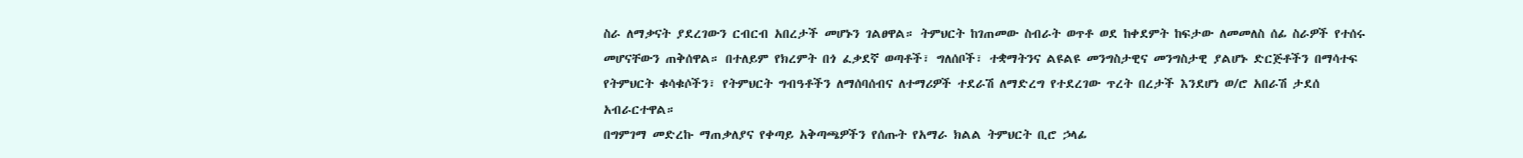ስራ ለማቃናት ያደረገውን ርብርብ አበረታች መሆኑን ገልፀዋል። ትምህርት ከገጠመው ስብራት ወጥቶ ወደ ከቀደምት ከፍታው ለመመለስ ሰፊ ስራዎች የተሰሩ መሆናቸውን ጠቅሰዋል። በተለይም የክረምት በጎ ፈቃደኛ ወጣቶች፣ ግለሰቦች፣ ተቋማትንና ልዩልዩ መንግስታዊና መንግስታዊ ያልሆኑ ድርጅቶችን በማሳተፍ የትምህርት ቁሳቁሶችን፣ የትምህርት ግብዓቶችን ለማሰባሰብና ለተማሪዎች ተደራሽ ለማድረግ የተደረገው ጥረት በረታች እንደሆነ ወ/ሮ አበራሽ ታደሰ አብራርተዋል።
በግምገማ መድረኩ ማጠቃለያና የቀጣይ አቅጣጫዎችን የሰጡት የአማራ ክልል ትምህርት ቢሮ ኃላፊ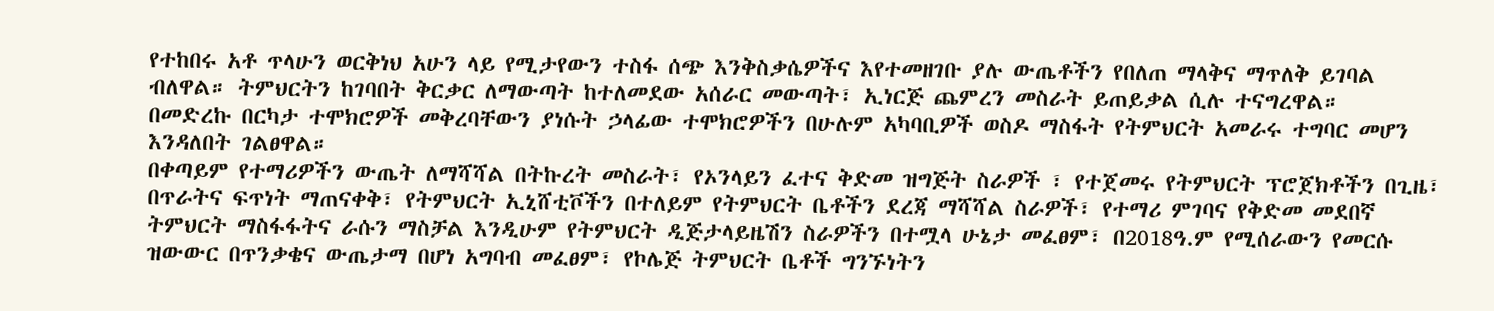የተከበሩ አቶ ጥላሁን ወርቅነህ አሁን ላይ የሚታየውን ተስፋ ሰጭ እንቅስቃሴዎችና እየተመዘገቡ ያሉ ውጤቶችን የበለጠ ማላቅና ማጥለቅ ይገባል ብለዋል። ትምህርትን ከገባበት ቅርቃር ለማውጣት ከተለመደው አሰራር መውጣት፣ ኢነርጅ ጨምረን መስራት ይጠይቃል ሲሉ ተናግረዋል።
በመድረኩ በርካታ ተሞክሮዎች መቅረባቸውን ያነሱት ኃላፊው ተሞክሮዎችን በሁሉም አካባቢዎች ወስዶ ማስፋት የትምህርት አመራሩ ተግባር መሆን እንዳለበት ገልፀዋል።
በቀጣይም የተማሪዎችን ውጤት ለማሻሻል በትኩረት መስራት፣ የኦንላይን ፈተና ቅድመ ዝግጅት ስራዎች ፣ የተጀመሩ የትምህርት ፕሮጀክቶችን በጊዜ፣ በጥራትና ፍጥነት ማጠናቀቅ፣ የትምህርት ኢኒሸቲቮችን በተለይም የትምህርት ቤቶችን ደረጃ ማሻሻል ስራዎች፣ የተማሪ ምገባና የቅድመ መደበኛ ትምህርት ማስፋፋትና ራሱን ማስቻል እንዲሁም የትምህርት ዲጅታላይዜሽን ስራዎችን በተሟላ ሁኔታ መፈፀም፣ በ2018ዓ.ም የሚሰራውን የመርሱ ዝውውር በጥንቃቄና ውጤታማ በሆነ አግባብ መፈፀም፣ የኮሌጅ ትምህርት ቤቶች ግንኙነትን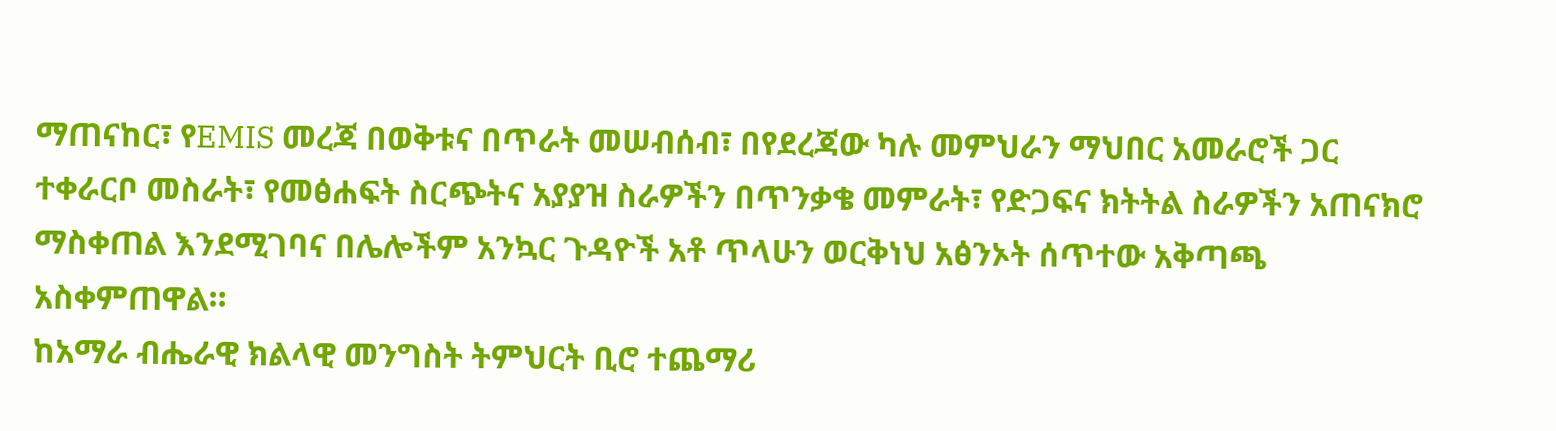ማጠናከር፣ የEMIS መረጃ በወቅቱና በጥራት መሠብሰብ፣ በየደረጃው ካሉ መምህራን ማህበር አመራሮች ጋር ተቀራርቦ መስራት፣ የመፅሐፍት ስርጭትና አያያዝ ስራዎችን በጥንቃቄ መምራት፣ የድጋፍና ክትትል ስራዎችን አጠናክሮ ማስቀጠል እንደሚገባና በሌሎችም አንኳር ጉዳዮች አቶ ጥላሁን ወርቅነህ አፅንኦት ሰጥተው አቅጣጫ አስቀምጠዋል።
ከአማራ ብሔራዊ ክልላዊ መንግስት ትምህርት ቢሮ ተጨማሪ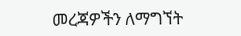መረጃዎችን ለማግኘት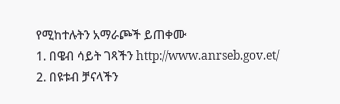የሚከተሉትን አማራጮች ይጠቀሙ
1. በዌብ ሳይት ገጻችን http://www.anrseb.gov.et/
2. በዩቱብ ቻናላችን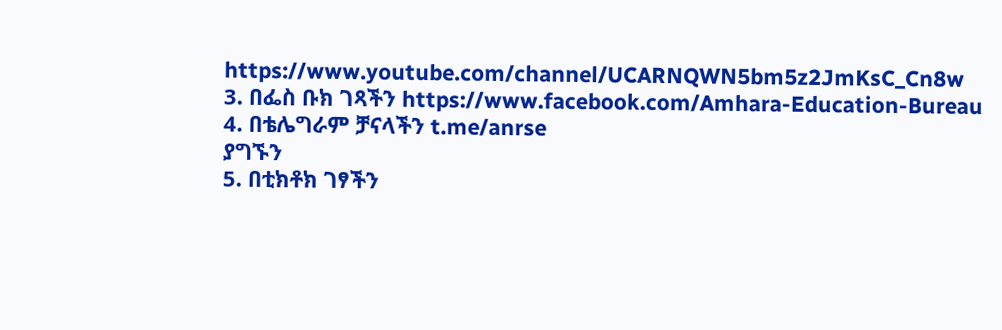https://www.youtube.com/channel/UCARNQWN5bm5z2JmKsC_Cn8w
3. በፌስ ቡክ ገጻችን https://www.facebook.com/Amhara-Education-Bureau
4. በቴሌግራም ቻናላችን t.me/anrse
ያግኙን
5. በቲክቶክ ገፃችን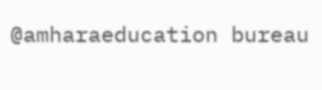@amharaeducation bureau